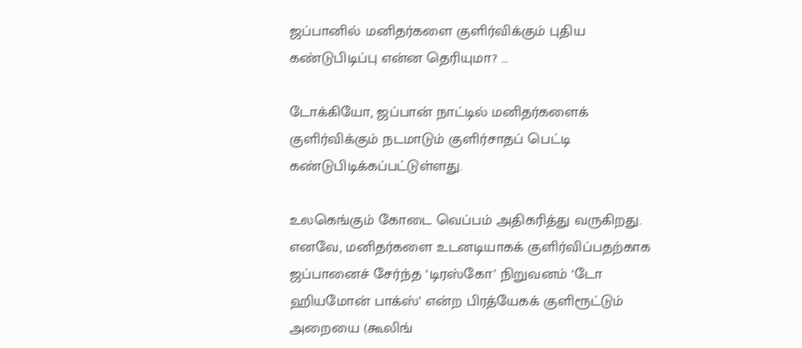ஜப்பானில் மனிதர்களை குளிர்விக்கும் புதிய கண்டுபிடிப்பு என்ன தெரியுமா? …

டோக்கியோ, ஜப்பான் நாட்டில் மனிதர்களைக் குளிர்விக்கும் நடமாடும் குளிர்சாதப் பெட்டி கண்டுபிடிக்கப்பட்டுள்ளது.

உலகெங்கும் கோடை வெப்பம் அதிகரித்து வருகிறது. எனவே, மனிதர்களை உடனடியாகக் குளிர்விப்பதற்காக ஜப்பானைச் சேர்ந்த ‘டிரஸ்கோ’ நிறுவனம் ‘டோ ஹியமோன் பாக்ஸ்’ என்ற பிரத்யேகக் குளிரூட்டும் அறையை (கூலிங்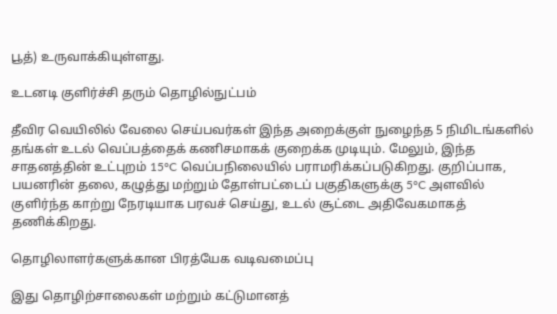பூத்) உருவாக்கியுள்ளது.

உடனடி குளிர்ச்சி தரும் தொழில்நுட்பம்

தீவிர வெயிலில் வேலை செய்பவர்கள் இந்த அறைக்குள் நுழைந்த 5 நிமிடங்களில் தங்கள் உடல் வெப்பத்தைக் கணிசமாகக் குறைக்க முடியும். மேலும், இந்த சாதனத்தின் உட்புறம் 15°C வெப்பநிலையில் பராமரிக்கப்படுகிறது. குறிப்பாக, பயனரின் தலை, கழுத்து மற்றும் தோள்பட்டைப் பகுதிகளுக்கு 5°C அளவில் குளிர்ந்த காற்று நேரடியாக பரவச் செய்து, உடல் சூட்டை அதிவேகமாகத் தணிக்கிறது.

தொழிலாளர்களுக்கான பிரத்யேக வடிவமைப்பு

இது தொழிற்சாலைகள் மற்றும் கட்டுமானத்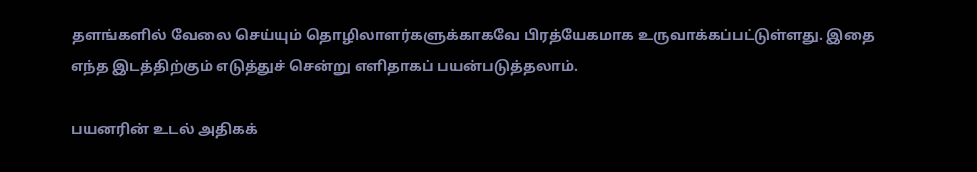தளங்களில் வேலை செய்யும் தொழிலாளர்களுக்காகவே பிரத்யேகமாக உருவாக்கப்பட்டுள்ளது. இதை எந்த இடத்திற்கும் எடுத்துச் சென்று எளிதாகப் பயன்படுத்தலாம்.

பயனரின் உடல் அதிகக்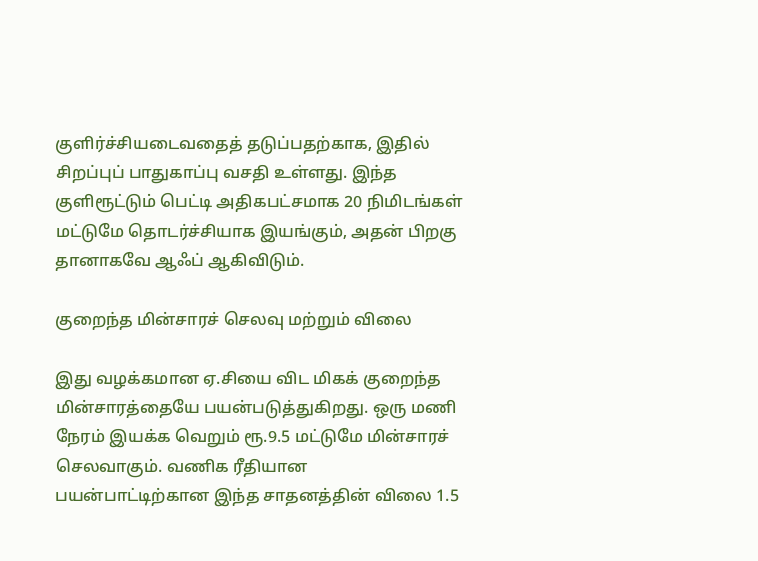குளிர்ச்சியடைவதைத் தடுப்பதற்காக, இதில் சிறப்புப் பாதுகாப்பு வசதி உள்ளது. இந்த குளிரூட்டும் பெட்டி அதிகபட்சமாக 20 நிமிடங்கள் மட்டுமே தொடர்ச்சியாக இயங்கும், அதன் பிறகு தானாகவே ஆஃப் ஆகிவிடும்.

குறைந்த மின்சாரச் செலவு மற்றும் விலை

இது வழக்கமான ஏ.சியை விட மிகக் குறைந்த மின்சாரத்தையே பயன்படுத்துகிறது. ஒரு மணி நேரம் இயக்க வெறும் ரூ.9.5 மட்டுமே மின்சாரச் செலவாகும். வணிக ரீதியான பயன்பாட்டிற்கான இந்த சாதனத்தின் விலை 1.5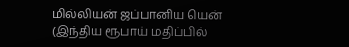மில்லியன் ஜப்பானிய யென் (இந்திய ரூபாய் மதிப்பில்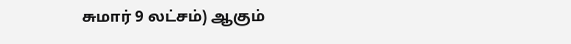சுமார் 9 லட்சம்) ஆகும்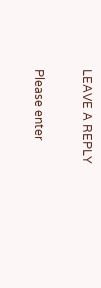LEAVE A REPLY

Please enter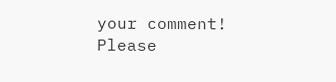your comment!
Please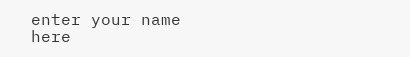enter your name here